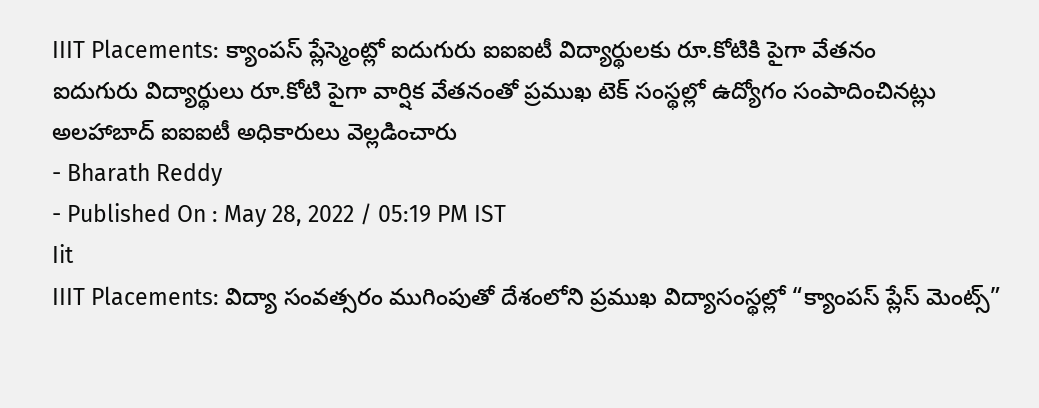IIIT Placements: క్యాంపస్ ప్లేస్మెంట్లో ఐదుగురు ఐఐఐటీ విద్యార్థులకు రూ.కోటికి పైగా వేతనం
ఐదుగురు విద్యార్థులు రూ.కోటి పైగా వార్షిక వేతనంతో ప్రముఖ టెక్ సంస్థల్లో ఉద్యోగం సంపాదించినట్లు అలహాబాద్ ఐఐఐటీ అధికారులు వెల్లడించారు
- Bharath Reddy
- Published On : May 28, 2022 / 05:19 PM IST
Iit
IIIT Placements: విద్యా సంవత్సరం ముగింపుతో దేశంలోని ప్రముఖ విద్యాసంస్థల్లో “క్యాంపస్ ప్లేస్ మెంట్స్”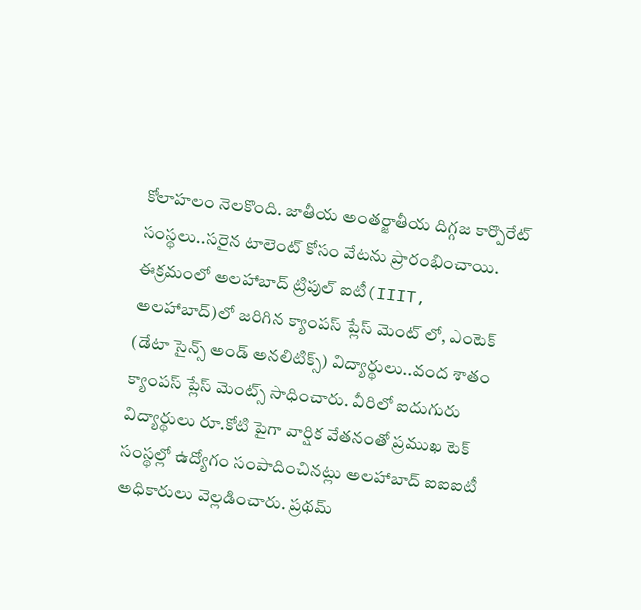కోలాహలం నెలకొంది. జాతీయ అంతర్జాతీయ దిగ్గజ కార్పొరేట్ సంస్థలు..సరైన టాలెంట్ కోసం వేటను ప్రారంభించాయి. ఈక్రమంలో అలహాబాద్ ట్రిపుల్ ఐటీ(IIIT, అలహాబాద్)లో జరిగిన క్యాంపస్ ప్లేస్ మెంట్ లో, ఎంటెక్ (డేటా సైన్స్ అండ్ అనలిటిక్స్) విద్యార్థులు..వంద శాతం క్యాంపస్ ప్లేస్ మెంట్స్ సాధించారు. వీరిలో ఐదుగురు విద్యార్థులు రూ.కోటి పైగా వార్షిక వేతనంతో ప్రముఖ టెక్ సంస్థల్లో ఉద్యోగం సంపాదించినట్లు అలహాబాద్ ఐఐఐటీ అధికారులు వెల్లడించారు. ప్రథమ్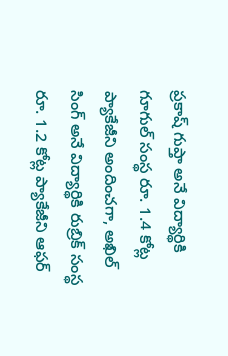ప్రకాష్ గుప్తా అనే విద్యార్థికి గూగుల్ సంస్థ రూ. 1.4 కోట్ల ప్యాకేజీని అందించగా, అఖిల్ సింగ్ అనే విద్యార్థికి రుబ్రిక్ సంస్థ రూ. 1.2 కోట్ల ప్యాకేజీని ఆఫర్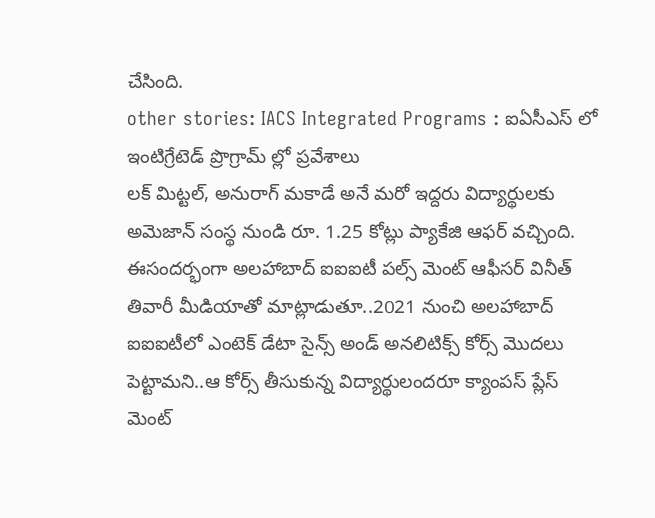చేసింది.
other stories: IACS Integrated Programs : ఐఏసీఎస్ లో ఇంటిగ్రేటెడ్ ప్రొగ్రామ్ ల్లో ప్రవేశాలు
లక్ మిట్టల్, అనురాగ్ మకాడే అనే మరో ఇద్దరు విద్యార్థులకు అమెజాన్ సంస్థ నుండి రూ. 1.25 కోట్లు ప్యాకేజి ఆఫర్ వచ్చింది. ఈసందర్భంగా అలహాబాద్ ఐఐఐటీ పల్స్ మెంట్ ఆఫీసర్ వినీత్ తివారీ మీడియాతో మాట్లాడుతూ..2021 నుంచి అలహాబాద్ ఐఐఐటీలో ఎంటెక్ డేటా సైన్స్ అండ్ అనలిటిక్స్ కోర్స్ మొదలు పెట్టామని..ఆ కోర్స్ తీసుకున్న విద్యార్థులందరూ క్యాంపస్ ప్లేస్ మెంట్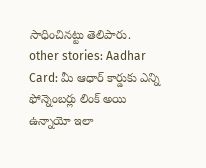సాధించినట్టు తెలిపారు.
other stories: Aadhar Card: మీ ఆధార్ కార్డుకు ఎన్ని ఫోన్నెంబర్లు లింక్ అయి ఉన్నాయో ఇలా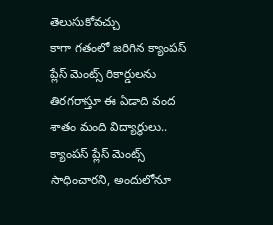తెలుసుకోవచ్చు
కాగా గతంలో జరిగిన క్యాంపస్ ప్లేస్ మెంట్స్ రికార్డులను తిరగరాస్తూ ఈ ఏడాది వంద శాతం మంది విద్యార్థులు.. క్యాంపస్ ప్లేస్ మెంట్స్ సాధించారని, అందులోనూ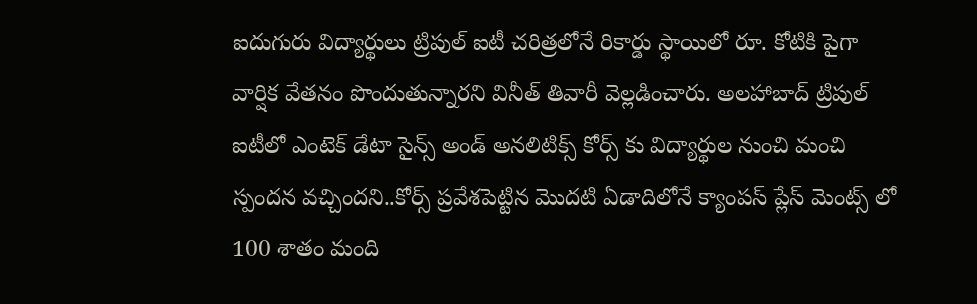ఐదుగురు విద్యార్థులు ట్రిపుల్ ఐటీ చరిత్రలోనే రికార్డు స్థాయిలో రూ. కోటికి పైగా వార్షిక వేతనం పొందుతున్నారని వినీత్ తివారీ వెల్లడించారు. అలహాబాద్ ట్రిపుల్ ఐటీలో ఎంటెక్ డేటా సైన్స్ అండ్ అనలిటిక్స్ కోర్స్ కు విద్యార్థుల నుంచి మంచి స్పందన వచ్చిందని..కోర్స్ ప్రవేశపెట్టిన మొదటి ఏడాదిలోనే క్యాంపస్ ప్లేస్ మెంట్స్ లో 100 శాతం మంది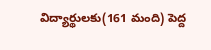విద్యార్థులకు(161 మంది) పెద్ద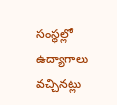సంస్థల్లో ఉద్యాగాలు వచ్చినట్లు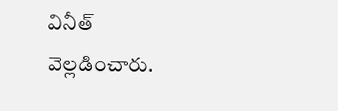వినీత్ వెల్లడించారు.